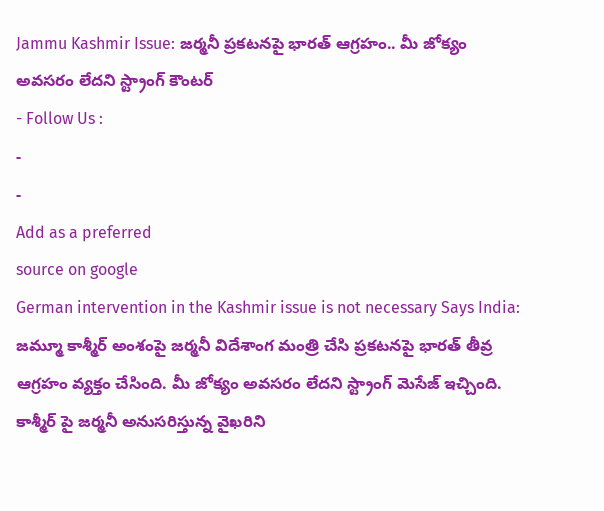Jammu Kashmir Issue: జర్మనీ ప్రకటనపై భారత్ ఆగ్రహం.. మీ జోక్యం అవసరం లేదని స్ట్రాంగ్ కౌంటర్
- Follow Us :
-
-
Add as a preferred
source on google
German intervention in the Kashmir issue is not necessary Says India: జమ్మూ కాశ్మీర్ అంశంపై జర్మనీ విదేశాంగ మంత్రి చేసి ప్రకటనపై భారత్ తీవ్ర ఆగ్రహం వ్యక్తం చేసింది. మీ జోక్యం అవసరం లేదని స్ట్రాంగ్ మెసేజ్ ఇచ్చింది. కాశ్మీర్ పై జర్మనీ అనుసరిస్తున్న వైఖరిని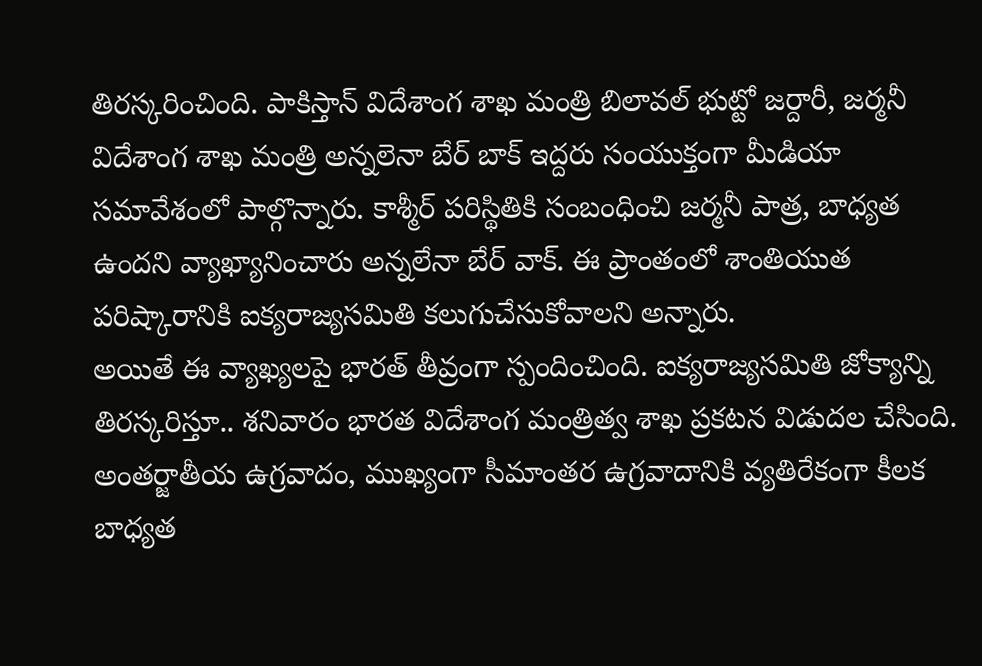తిరస్కరించింది. పాకిస్తాన్ విదేశాంగ శాఖ మంత్రి బిలావల్ భుట్టో జర్దారీ, జర్మనీ విదేశాంగ శాఖ మంత్రి అన్నలెనా బేర్ బాక్ ఇద్దరు సంయుక్తంగా మీడియా సమావేశంలో పాల్గొన్నారు. కాశ్మీర్ పరిస్థితికి సంబంధించి జర్మనీ పాత్ర, బాధ్యత ఉందని వ్యాఖ్యానించారు అన్నలేనా బేర్ వాక్. ఈ ప్రాంతంలో శాంతియుత పరిష్కారానికి ఐక్యరాజ్యసమితి కలుగుచేసుకోవాలని అన్నారు.
అయితే ఈ వ్యాఖ్యలపై భారత్ తీవ్రంగా స్పందించింది. ఐక్యరాజ్యసమితి జోక్యాన్ని తిరస్కరిస్తూ.. శనివారం భారత విదేశాంగ మంత్రిత్వ శాఖ ప్రకటన విడుదల చేసింది. అంతర్జాతీయ ఉగ్రవాదం, ముఖ్యంగా సీమాంతర ఉగ్రవాదానికి వ్యతిరేకంగా కీలక బాధ్యత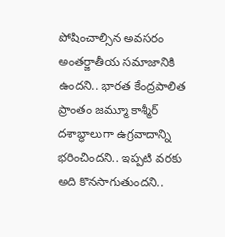పోషించాల్సిన అవసరం అంతర్జాతీయ సమాజానికి ఉందని.. భారత కేంద్రపాలిత ప్రాంతం జమ్మూ కాశ్మీర్ దశాబ్ధాలుగా ఉగ్రవాదాన్ని భరించిందని.. ఇప్పటి వరకు అది కొనసాగుతుందని..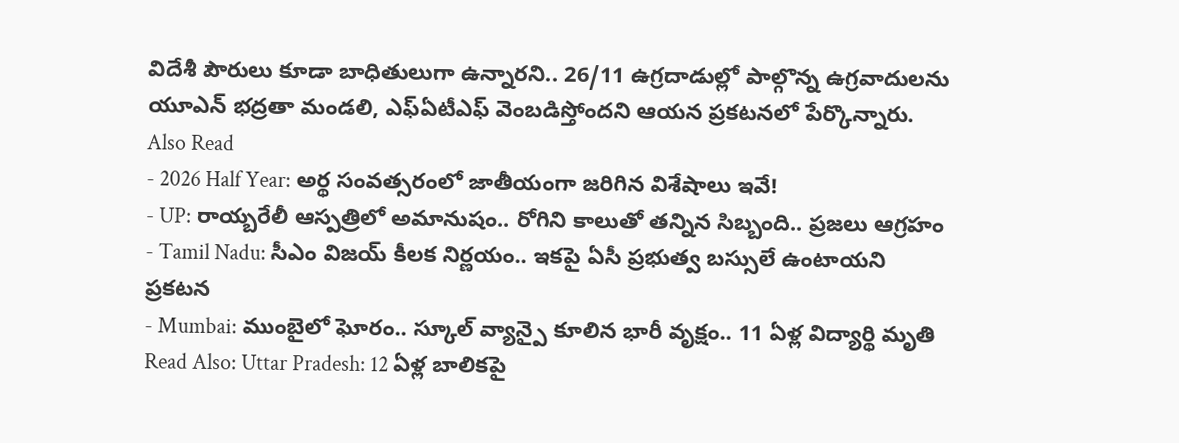విదేశీ పౌరులు కూడా బాధితులుగా ఉన్నారని.. 26/11 ఉగ్రదాడుల్లో పాల్గొన్న ఉగ్రవాదులను యూఎన్ భద్రతా మండలి, ఎఫ్ఏటీఎఫ్ వెంబడిస్తోందని ఆయన ప్రకటనలో పేర్కొన్నారు.
Also Read
- 2026 Half Year: అర్థ సంవత్సరంలో జాతీయంగా జరిగిన విశేషాలు ఇవే!
- UP: రాయ్బరేలీ ఆస్పత్రిలో అమానుషం.. రోగిని కాలుతో తన్నిన సిబ్బంది.. ప్రజలు ఆగ్రహం
- Tamil Nadu: సీఎం విజయ్ కీలక నిర్ణయం.. ఇకపై ఏసీ ప్రభుత్వ బస్సులే ఉంటాయని ప్రకటన
- Mumbai: ముంబైలో ఘోరం.. స్కూల్ వ్యాన్పై కూలిన భారీ వృక్షం.. 11 ఏళ్ల విద్యార్థి మృతి
Read Also: Uttar Pradesh: 12 ఏళ్ల బాలికపై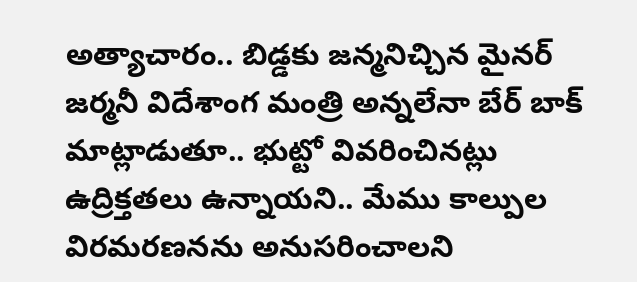అత్యాచారం.. బిడ్డకు జన్మనిచ్చిన మైనర్
జర్మనీ విదేశాంగ మంత్రి అన్నలేనా బేర్ బాక్ మాట్లాడుతూ.. భుట్టో వివరించినట్లు ఉద్రిక్తతలు ఉన్నాయని.. మేము కాల్పుల విరమరణనను అనుసరించాలని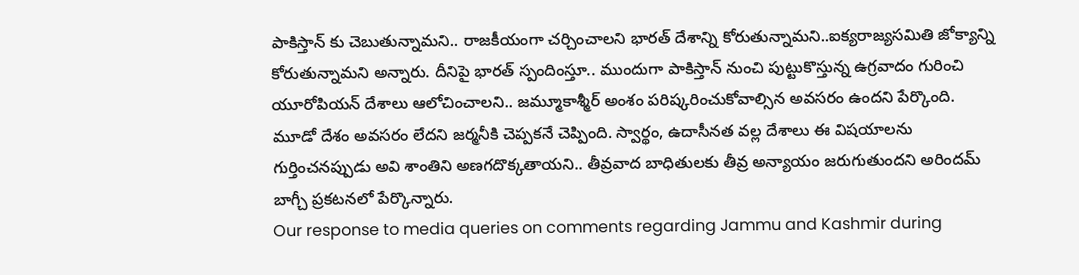పాకిస్తాన్ కు చెబుతున్నామని.. రాజకీయంగా చర్చించాలని భారత్ దేశాన్ని కోరుతున్నామని..ఐక్యరాజ్యసమితి జోక్యాన్ని కోరుతున్నామని అన్నారు. దీనిపై భారత్ స్పందింస్తూ.. ముందుగా పాకిస్తాన్ నుంచి పుట్టుకొస్తున్న ఉగ్రవాదం గురించి యూరోపియన్ దేశాలు ఆలోచించాలని.. జమ్మూకాశ్మీర్ అంశం పరిష్కరించుకోవాల్సిన అవసరం ఉందని పేర్కొంది. మూడో దేశం అవసరం లేదని జర్మనీకి చెప్పకనే చెప్పింది. స్వార్థం, ఉదాసీనత వల్ల దేశాలు ఈ విషయాలను గుర్తించనప్పుడు అవి శాంతిని అణగదొక్కతాయని.. తీవ్రవాద బాధితులకు తీవ్ర అన్యాయం జరుగుతుందని అరిందమ్ బాగ్చీ ప్రకటనలో పేర్కొన్నారు.
Our response to media queries on comments regarding Jammu and Kashmir during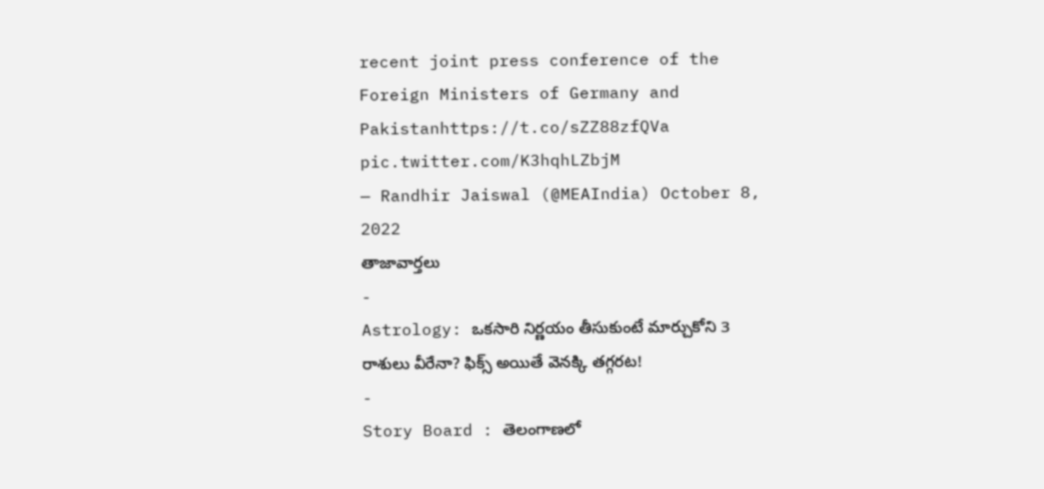recent joint press conference of the Foreign Ministers of Germany and Pakistanhttps://t.co/sZZ88zfQVa pic.twitter.com/K3hqhLZbjM
— Randhir Jaiswal (@MEAIndia) October 8, 2022
తాజావార్తలు
-
Astrology: ఒకసారి నిర్ణయం తీసుకుంటే మార్చుకోని 3 రాశులు వీరేనా? ఫిక్స్ అయితే వెనక్కి తగ్గరట!
-
Story Board : తెలంగాణలో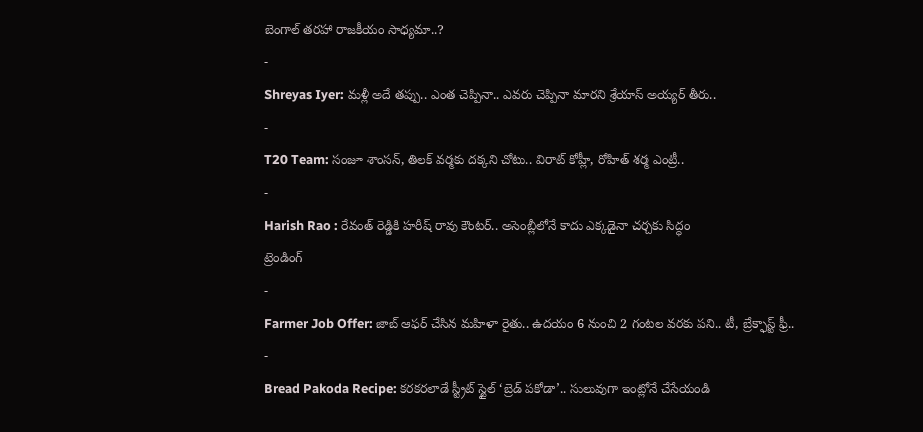బెంగాల్ తరహా రాజకీయం సాధ్యమా..?
-
Shreyas Iyer: మళ్లీ అదే తప్పు.. ఎంత చెప్పినా.. ఎవరు చెప్పినా మారని శ్రేయాస్ అయ్యర్ తీరు..
-
T20 Team: సంజూ శాంసన్, తిలక్ వర్మకు దక్కని చోటు.. విరాట్ కోహ్లీ, రోహిత్ శర్మ ఎంట్రీ..
-
Harish Rao : రేవంత్ రెడ్డికి హరీష్ రావు కౌంటర్.. అసెంబ్లీలోనే కాదు ఎక్కడైనా చర్చకు సిద్ధం
ట్రెండింగ్
-
Farmer Job Offer: జాబ్ ఆఫర్ చేసిన మహిళా రైతు.. ఉదయం 6 నుంచి 2 గంటల వరకు పని.. టీ, బ్రేక్ఫాస్ట్ ఫ్రీ..
-
Bread Pakoda Recipe: కరకరలాడే స్ట్రీట్ స్టైల్ ‘బ్రెడ్ పకోడా’.. సులువుగా ఇంట్లోనే చేసేయండి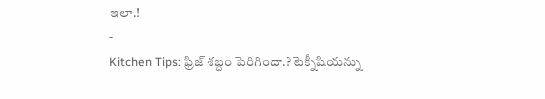ఇలా.!
-
Kitchen Tips: ఫ్రిజ్ శబ్దం పెరిగిందా.? టెక్నీషియన్ను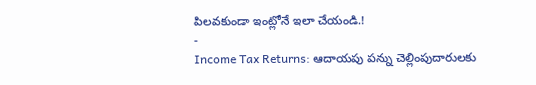పిలవకుండా ఇంట్లోనే ఇలా చేయండి.!
-
Income Tax Returns: ఆదాయపు పన్ను చెల్లింపుదారులకు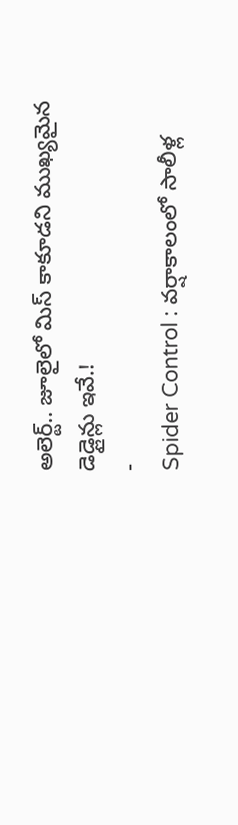అలెర్ట్.. జూలైలో మిస్ కాకూడని ముఖ్యమైన డెడ్లైన్లు ఇవే.!
-
Spider Control : వర్షాకాలంలో సాలీళ్ల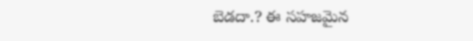బెడదా.? ఈ సహజమైన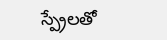స్ప్రేలతో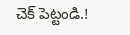చెక్ పెట్టండి.!